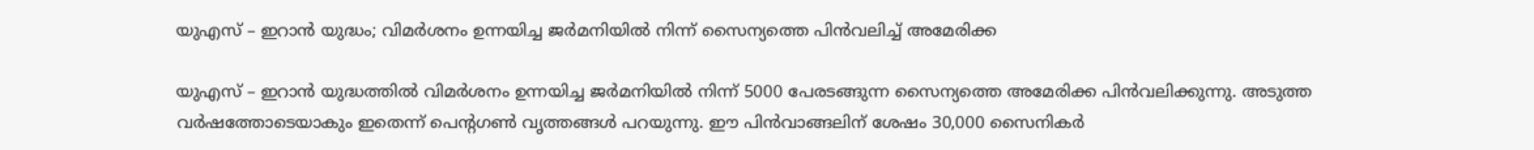യുഎസ് – ഇറാൻ യുദ്ധം; വിമർശനം ഉന്നയിച്ച ജർമനിയിൽ നിന്ന് സൈന്യത്തെ പിൻവലിച്ച് അമേരിക്ക

യുഎസ് – ഇറാൻ യുദ്ധത്തിൽ വിമർശനം ഉന്നയിച്ച ജർമനിയിൽ നിന്ന് 5000 പേരടങ്ങുന്ന സൈന്യത്തെ അമേരിക്ക പിൻവലിക്കുന്നു. അടുത്ത വർഷത്തോടെയാകും ഇതെന്ന് പെൻ്റഗൺ വൃത്തങ്ങൾ പറയുന്നു. ഈ പിൻവാങ്ങലിന് ശേഷം 30,000 സൈനികർ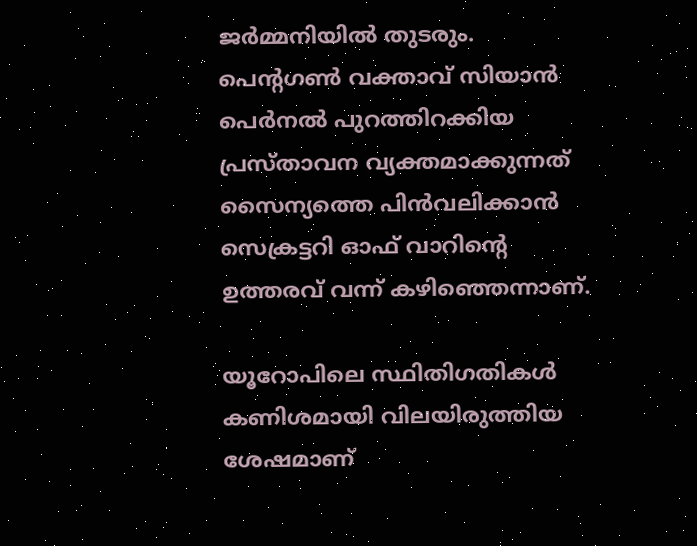ജർമ്മനിയിൽ തുടരും. പെൻ്റഗൺ വക്താവ് സിയാൻ പെർനൽ പുറത്തിറക്കിയ പ്രസ്താവന വ്യക്തമാക്കുന്നത് സൈന്യത്തെ പിൻവലിക്കാൻ സെക്രട്ടറി ഓഫ് വാറിൻ്റെ ഉത്തരവ് വന്ന് കഴിഞ്ഞെന്നാണ്.

യൂറോപിലെ സ്ഥിതിഗതികൾ കണിശമായി വിലയിരുത്തിയ ശേഷമാണ്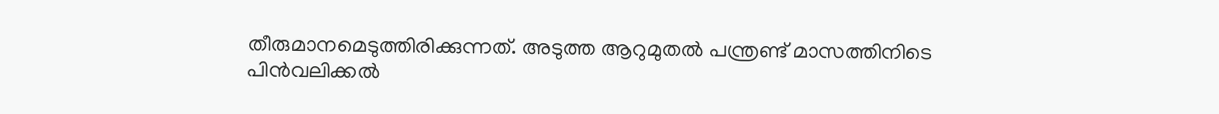തീരുമാനമെടുത്തിരിക്കുന്നത്. അടുത്ത ആറുമുതൽ പന്ത്രണ്ട് മാസത്തിനിടെ പിൻവലിക്കൽ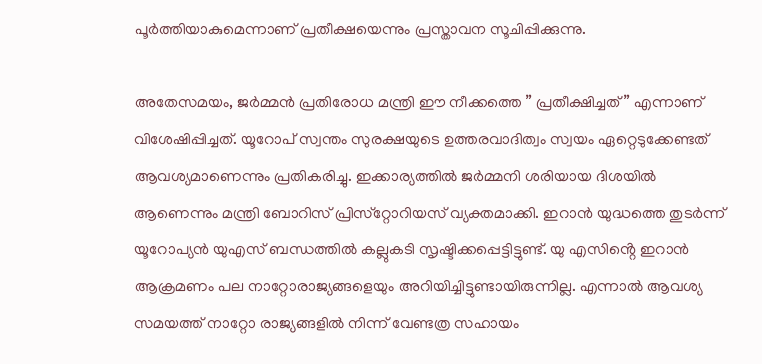പൂർത്തിയാകുമെന്നാണ് പ്രതീക്ഷയെന്നും പ്രസ്താവന സൂചിപ്പിക്കുന്നു.

അതേസമയം, ജർമ്മൻ പ്രതിരോധ മന്ത്രി ഈ നീക്കത്തെ ” പ്രതീക്ഷിച്ചത് ” എന്നാണ് വിശേഷിപ്പിച്ചത്. യൂറോപ് സ്വന്തം സുരക്ഷയുടെ ഉത്തരവാദിത്വം സ്വയം ഏറ്റെടുക്കേണ്ടത് ആവശ്യമാണെന്നും പ്രതികരിച്ചു. ഇക്കാര്യത്തിൽ ജർമ്മനി ശരിയായ ദിശയിൽ ആണെന്നും മന്ത്രി ബോറിസ് പ്രിസ്‌റ്റോറിയസ് വ്യക്തമാക്കി. ഇറാൻ യുദ്ധത്തെ തുടർന്ന് യൂറോപ്യൻ യുഎസ് ബന്ധത്തിൽ കല്ലുകടി സൃഷ്ടിക്കപ്പെട്ടിട്ടുണ്ട്. യു എസിൻ്റെ ഇറാൻ ആക്രമണം പല നാറ്റോരാജ്യങ്ങളെയും അറിയിച്ചിട്ടുണ്ടായിരുന്നില്ല. എന്നാൽ ആവശ്യ സമയത്ത് നാറ്റോ രാജ്യങ്ങളിൽ നിന്ന് വേണ്ടത്ര സഹായം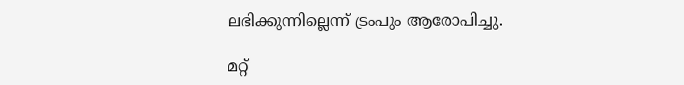ലഭിക്കുന്നില്ലെന്ന് ട്രംപും ആരോപിച്ചു.

മറ്റ്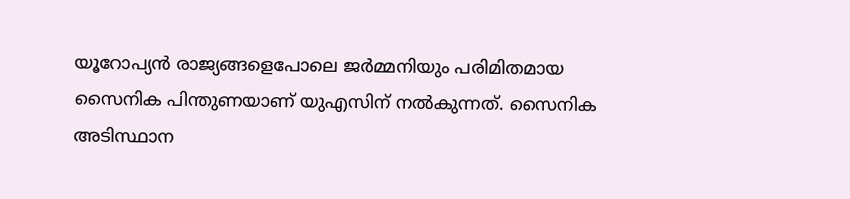യൂറോപ്യൻ രാജ്യങ്ങളെപോലെ ജർമ്മനിയും പരിമിതമായ സൈനിക പിന്തുണയാണ് യുഎസിന് നൽകുന്നത്. സൈനിക അടിസ്ഥാന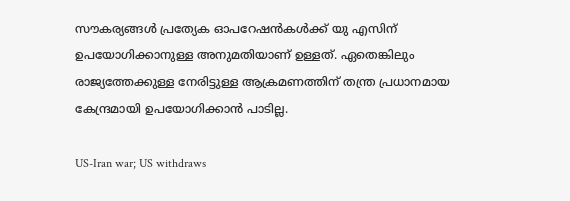സൗകര്യങ്ങൾ പ്രത്യേക ഓപറേഷൻകൾക്ക് യു എസിന് ഉപയോഗിക്കാനുള്ള അനുമതിയാണ് ഉള്ളത്. ഏതെങ്കിലും രാജ്യത്തേക്കുള്ള നേരിട്ടുള്ള ആക്രമണത്തിന് തന്ത്ര പ്രധാനമായ കേന്ദ്രമായി ഉപയോഗിക്കാൻ പാടില്ല.

US-Iran war; US withdraws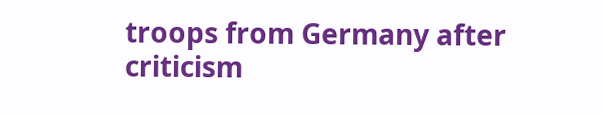troops from Germany after criticism